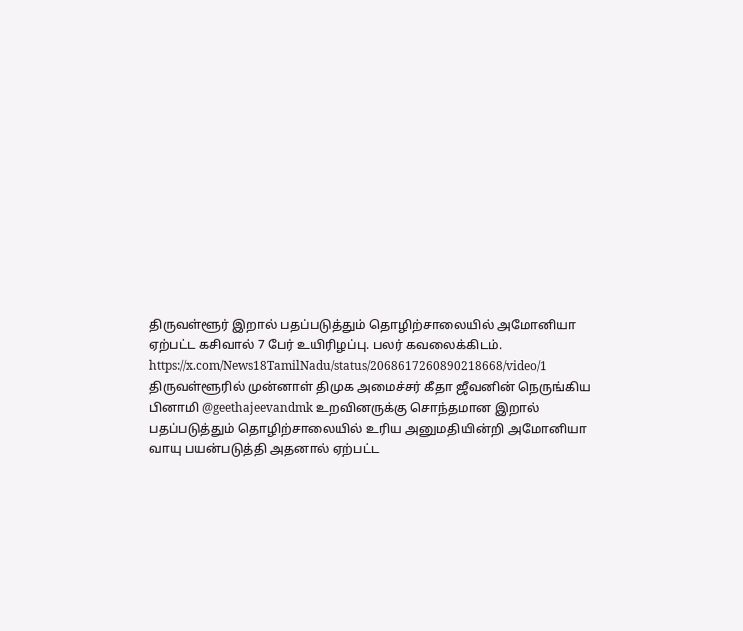திருவள்ளூர் இறால் பதப்படுத்தும் தொழிற்சாலையில் அமோனியா ஏற்பட்ட கசிவால் 7 பேர் உயிரிழப்பு. பலர் கவலைக்கிடம்.
https://x.com/News18TamilNadu/status/2068617260890218668/video/1
திருவள்ளூரில் முன்னாள் திமுக அமைச்சர் கீதா ஜீவனின் நெருங்கிய பினாமி @geethajeevandmk உறவினருக்கு சொந்தமான இறால் பதப்படுத்தும் தொழிற்சாலையில் உரிய அனுமதியின்றி அமோனியா வாயு பயன்படுத்தி அதனால் ஏற்பட்ட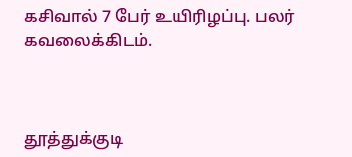கசிவால் 7 பேர் உயிரிழப்பு. பலர் கவலைக்கிடம்.



தூத்துக்குடி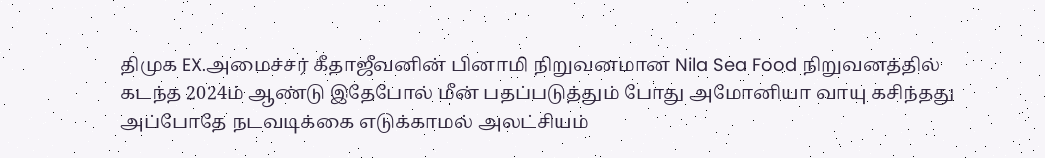திமுக EX.அமைச்சர் கீதாஜீவனின் பினாமி நிறுவனமான Nila Sea Food நிறுவனத்தில் கடந்த 2024ம் ஆண்டு இதேபோல் மீன் பதப்படுத்தும் போது அமோனியா வாயு கசிந்தது அப்போதே நடவடிக்கை எடுக்காமல் அலட்சியம்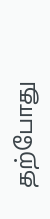தற்போது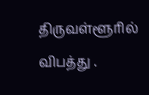திருவள்ளூரில் விபத்து .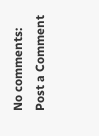No comments:
Post a Comment